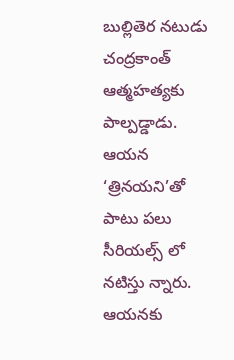బుల్లితెర నటుడు చంద్రకాంత్ ఆత్మహత్యకు పాల్పడ్డాడు. ఆయన ‘త్రినయని’తో పాటు పలు సీరియల్స్ లో నటిస్తు న్నారు. ఆయనకు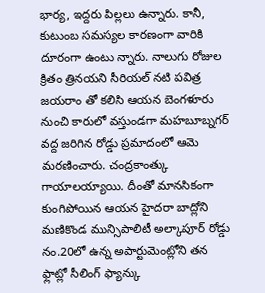భార్య, ఇద్దరు పిల్లలు ఉన్నారు. కానీ, కుటుంబ సమస్యల కారణంగా వారికి దూరంగా ఉంటు న్నారు. నాలుగు రోజుల క్రితం త్రినయని సీరియల్ నటి పవిత్ర జయరాం తో కలిసి ఆయన బెంగళూరు నుంచి కారులో వస్తుండగా మహబూబ్నగర్ వద్ద జరిగిన రోడ్డు ప్రమాదంలో ఆమె మరణించారు. చంద్రకాంత్కు గాయాలయ్యాయి. దీంతో మానసికంగా కుంగిపోయిన ఆయన హైదరా బాద్లోని మణికొండ మున్సిపాలిటీ అల్కాపూర్ రోడ్డు నం.20లో ఉన్న అపార్టుమెంట్లోని తన ఫ్లాట్లో సీలింగ్ ఫ్యాన్కు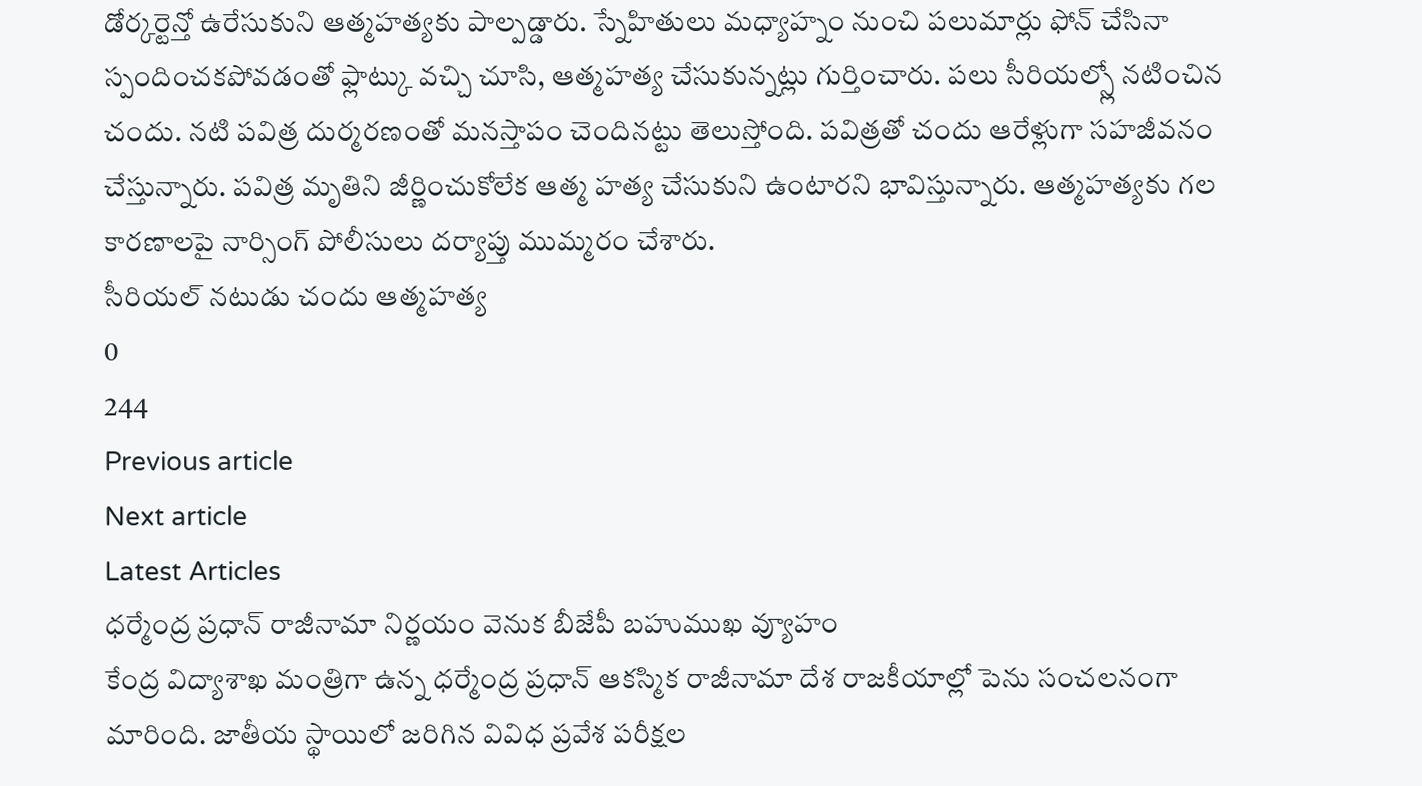డోర్కర్టెన్తో ఉరేసుకుని ఆత్మహత్యకు పాల్పడ్డారు. స్నేహితులు మధ్యాహ్నం నుంచి పలుమార్లు ఫోన్ చేసినా స్పందించకపోవడంతో ఫ్లాట్కు వచ్చి చూసి, ఆత్మహత్య చేసుకున్నట్లు గుర్తించారు. పలు సీరియల్స్లో నటించిన చందు. నటి పవిత్ర దుర్మరణంతో మనస్తాపం చెందినట్టు తెలుస్తోంది. పవిత్రతో చందు ఆరేళ్లుగా సహజీవనం చేస్తున్నారు. పవిత్ర మృతిని జీర్ణించుకోలేక ఆత్మ హత్య చేసుకుని ఉంటారని భావిస్తున్నారు. ఆత్మహత్యకు గల కారణాలపై నార్సింగ్ పోలీసులు దర్యాప్తు ముమ్మరం చేశారు.
సీరియల్ నటుడు చందు ఆత్మహత్య
0
244
Previous article
Next article
Latest Articles
ధర్మేంద్ర ప్రధాన్ రాజీనామా నిర్ణయం వెనుక బీజేపీ బహుముఖ వ్యూహం
కేంద్ర విద్యాశాఖ మంత్రిగా ఉన్న ధర్మేంద్ర ప్రధాన్ ఆకస్మిక రాజీనామా దేశ రాజకీయాల్లో పెను సంచలనంగా మారింది. జాతీయ స్థాయిలో జరిగిన వివిధ ప్రవేశ పరీక్షల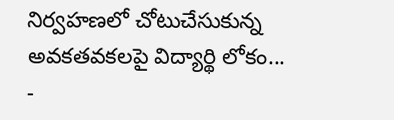నిర్వహణలో చోటుచేసుకున్న అవకతవకలపై విద్యార్థి లోకం...
-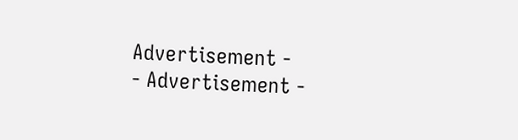Advertisement -
- Advertisement -